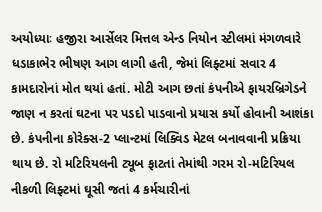અયોધ્યાઃ હજીરા આર્સેલર મિત્તલ એન્ડ નિયોન સ્ટીલમાં મંગળવારે ધડાકાભેર ભીષણ આગ લાગી હતી, જેમાં લિફ્ટમાં સવાર 4 કામદારોનાં મોત થયાં હતાં. મોટી આગ છતાં કંપનીએ ફાયરબ્રિગેડને જાણ ન કરતાં ઘટના પર પડદો પાડવાનો પ્રયાસ કર્યો હોવાની આશંકા છે. કંપનીના કોરેક્સ-2 પ્લાન્ટમાં લિક્વિડ મેટલ બનાવવાની પ્રક્રિયા થાય છે. રો મટિરિયલની ટ્યૂબ ફાટતાં તેમાંથી ગરમ રો-મટિરિયલ નીકળી લિફ્ટમાં ઘૂસી જતાં 4 કર્મચારીનાં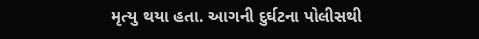મૃત્યુ થયા હતા. આગની દુર્ઘટના પોલીસથી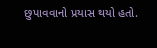છુપાવવાનો પ્રયાસ થયો હતો.